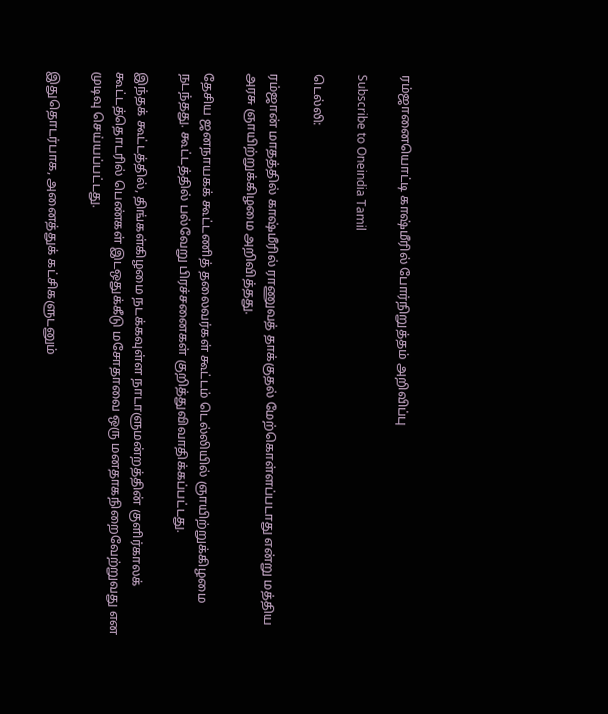ரம்ஜானையொட்டி காஷ்மீரில் போர்நிறுத்தம் அறிவிப்பு

Subscribe to Oneindia Tamil

டெல்லி:

ரம்ஜான் மாதத்தில் காஷ்மீரில் ராணுவத் தாக்குதல் மேற்கொள்ளப்படாது என்று மத்திய அரசு ஞாயிற்றுக்கிழமை அறிவித்தது.

தேசிய ஜனநாயகக் கூட்டணித் தலைவர்கள் கூட்டம் டெல்லியில் ஞாயிற்றுக்கிழமை நடந்தது. கூட்டத்தில் பல்வேறு பிரச்சனைகள் குறித்துவிவாதிக்கப்பட்டது.

இந்தக் கூட்டத்தில், திங்கள்கிழமை நடக்கவுள்ள நாடாளுமன்றத்தின் குளிர்காலக் கூட்டத்தொடரில் பெண்கள் இடஒதுக்கீடு மசோதாவை ஒரு மனதாகநிறைவேற்றுவது என முடிவு செய்யப்பட்டது.

இதுதொடர்பாக, அனைத்துக் கட்சிகளுடனும்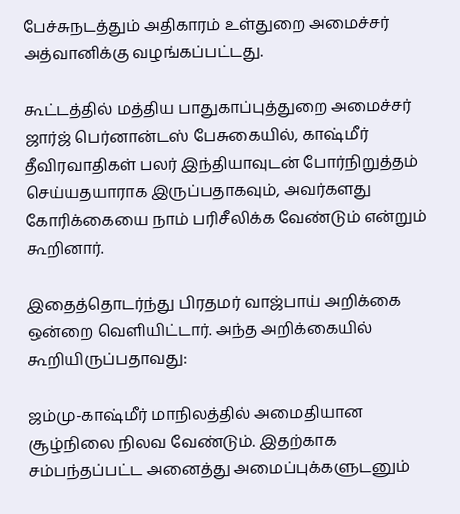பேச்சுநடத்தும் அதிகாரம் உள்துறை அமைச்சர் அத்வானிக்கு வழங்கப்பட்டது.

கூட்டத்தில் மத்திய பாதுகாப்புத்துறை அமைச்சர் ஜார்ஜ் பெர்னான்டஸ் பேசுகையில், காஷ்மீர் தீவிரவாதிகள் பலர் இந்தியாவுடன் போர்நிறுத்தம் செய்யதயாராக இருப்பதாகவும், அவர்களது கோரிக்கையை நாம் பரிசீலிக்க வேண்டும் என்றும் கூறினார்.

இதைத்தொடர்ந்து பிரதமர் வாஜ்பாய் அறிக்கை ஒன்றை வெளியிட்டார். அந்த அறிக்கையில் கூறியிருப்பதாவது:

ஜம்மு-காஷ்மீர் மாநிலத்தில் அமைதியான சூழ்நிலை நிலவ வேண்டும். இதற்காக சம்பந்தப்பட்ட அனைத்து அமைப்புக்களுடனும்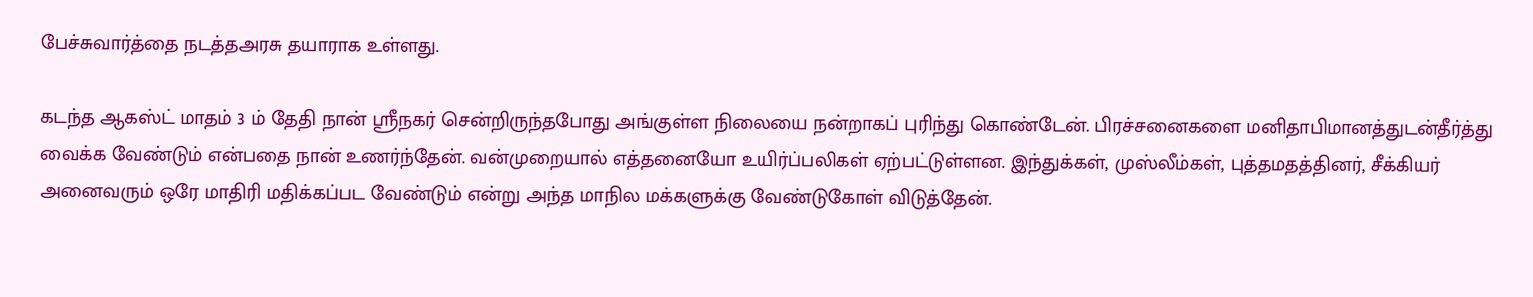பேச்சுவார்த்தை நடத்தஅரசு தயாராக உள்ளது.

கடந்த ஆகஸ்ட் மாதம் 3 ம் தேதி நான் ஸ்ரீநகர் சென்றிருந்தபோது அங்குள்ள நிலையை நன்றாகப் புரிந்து கொண்டேன். பிரச்சனைகளை மனிதாபிமானத்துடன்தீர்த்து வைக்க வேண்டும் என்பதை நான் உணர்ந்தேன். வன்முறையால் எத்தனையோ உயிர்ப்பலிகள் ஏற்பட்டுள்ளன. இந்துக்கள், முஸ்லீம்கள், புத்தமதத்தினர், சீக்கியர் அனைவரும் ஒரே மாதிரி மதிக்கப்பட வேண்டும் என்று அந்த மாநில மக்களுக்கு வேண்டுகோள் விடுத்தேன்.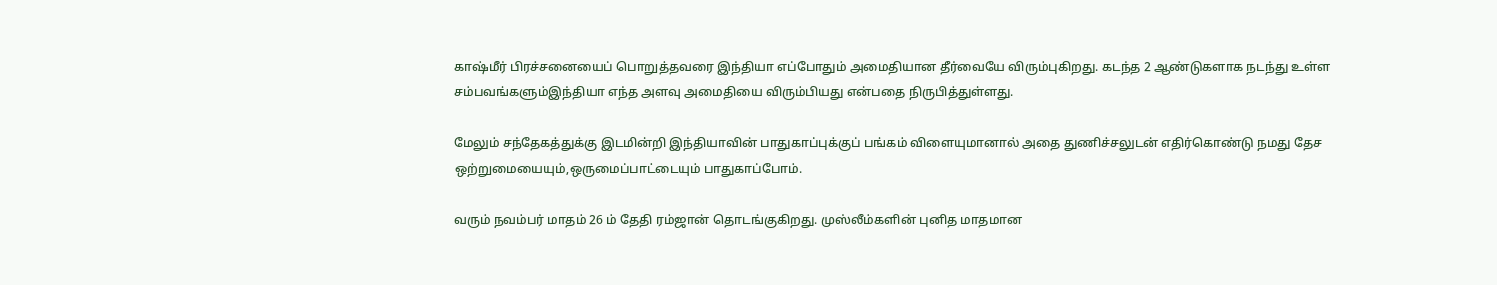காஷ்மீர் பிரச்சனையைப் பொறுத்தவரை இந்தியா எப்போதும் அமைதியான தீர்வையே விரும்புகிறது. கடந்த 2 ஆண்டுகளாக நடந்து உள்ள சம்பவங்களும்இந்தியா எந்த அளவு அமைதியை விரும்பியது என்பதை நிருபித்துள்ளது.

மேலும் சந்தேகத்துக்கு இடமின்றி இந்தியாவின் பாதுகாப்புக்குப் பங்கம் விளையுமானால் அதை துணிச்சலுடன் எதிர்கொண்டு நமது தேச ஒற்றுமையையும்,ஒருமைப்பாட்டையும் பாதுகாப்போம்.

வரும் நவம்பர் மாதம் 26 ம் தேதி ரம்ஜான் தொடங்குகிறது. முஸ்லீம்களின் புனித மாதமான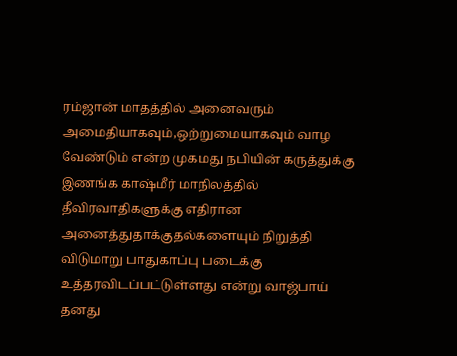ரம்ஜான் மாதத்தில் அனைவரும் அமைதியாகவும்,ஒற்றுமையாகவும் வாழ வேண்டும் என்ற முகமது நபியின் கருத்துக்கு இணங்க காஷ்மீர் மாநிலத்தில் தீவிரவாதிகளுக்கு எதிரான அனைத்துதாக்குதல்களையும் நிறுத்தி விடுமாறு பாதுகாப்பு படைக்கு உத்தரவிடப்பட்டுள்ளது என்று வாஜ்பாய் தனது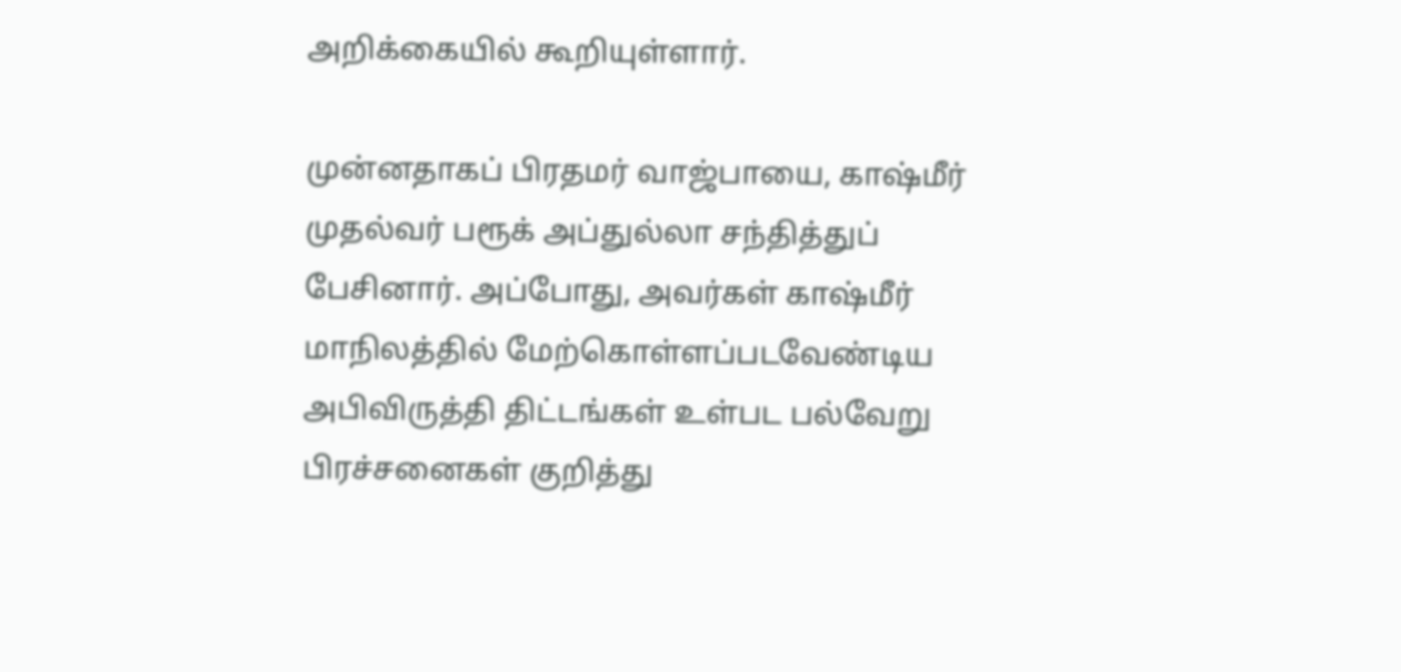அறிக்கையில் கூறியுள்ளார்.

முன்னதாகப் பிரதமர் வாஜ்பாயை, காஷ்மீர் முதல்வர் பரூக் அப்துல்லா சந்தித்துப் பேசினார். அப்போது, அவர்கள் காஷ்மீர் மாநிலத்தில் மேற்கொள்ளப்படவேண்டிய அபிவிருத்தி திட்டங்கள் உள்பட பல்வேறு பிரச்சனைகள் குறித்து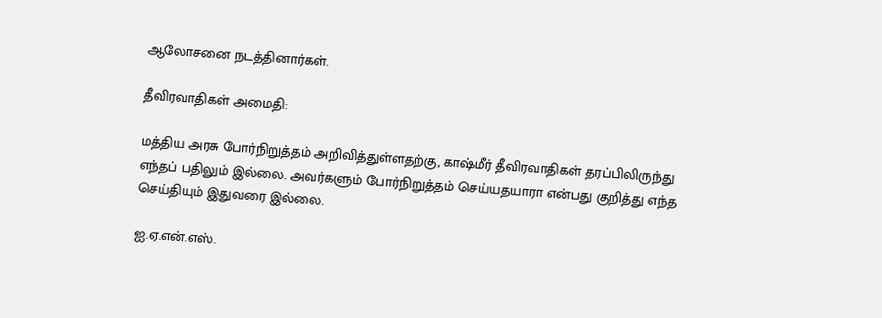ஆலோசனை நடத்தினார்கள்.

தீவிரவாதிகள் அமைதி:

மத்திய அரசு போர்நிறுத்தம் அறிவித்துள்ளதற்கு, காஷ்மீர் தீவிரவாதிகள் தரப்பிலிருந்து எந்தப் பதிலும் இல்லை. அவர்களும் போர்நிறுத்தம் செய்யதயாரா என்பது குறித்து எந்த செய்தியும் இதுவரை இல்லை.

ஐ.ஏ.என்.எஸ்.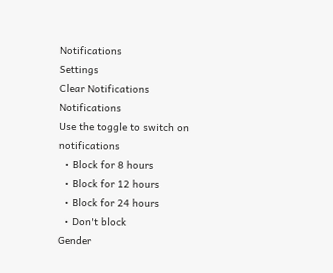Notifications
Settings
Clear Notifications
Notifications
Use the toggle to switch on notifications
  • Block for 8 hours
  • Block for 12 hours
  • Block for 24 hours
  • Don't block
Gender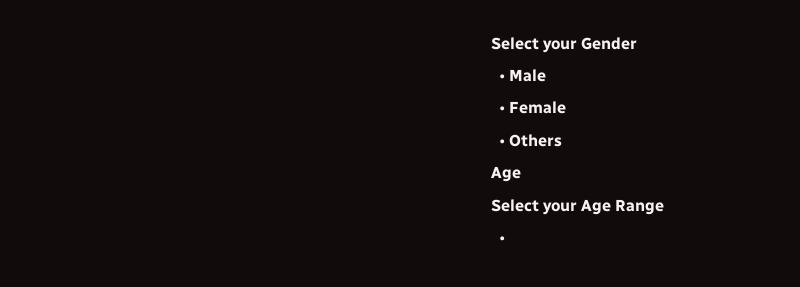Select your Gender
  • Male
  • Female
  • Others
Age
Select your Age Range
  •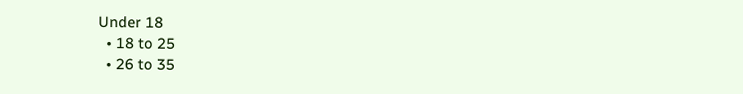Under 18
  • 18 to 25
  • 26 to 35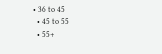• 36 to 45
  • 45 to 55
  • 55+